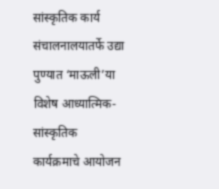सांस्कृतिक कार्य संचालनालयातर्फे उद्या पुण्यात ‘माऊली’या विशेष आध्यात्मिक-सांस्कृतिक कार्यक्रमाचे आयोजन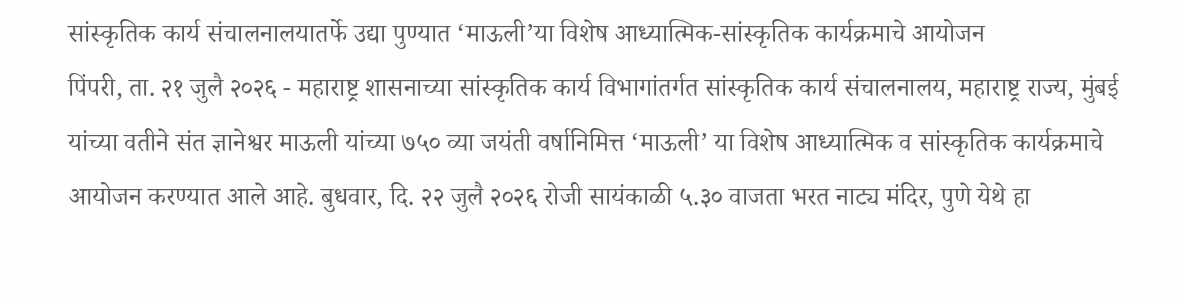सांस्कृतिक कार्य संचालनालयातर्फे उद्या पुण्यात ‘माऊली’या विशेष आध्यात्मिक-सांस्कृतिक कार्यक्रमाचे आयोजन
पिंपरी, ता. २१ जुलै २०२६ - महाराष्ट्र शासनाच्या सांस्कृतिक कार्य विभागांतर्गत सांस्कृतिक कार्य संचालनालय, महाराष्ट्र राज्य, मुंबई यांच्या वतीने संत ज्ञानेश्वर माऊली यांच्या ७५० व्या जयंती वर्षानिमित्त ‘माऊली’ या विशेष आध्यात्मिक व सांस्कृतिक कार्यक्रमाचे आयोजन करण्यात आले आहे. बुधवार, दि. २२ जुलै २०२६ रोजी सायंकाळी ५.३० वाजता भरत नाट्य मंदिर, पुणे येथे हा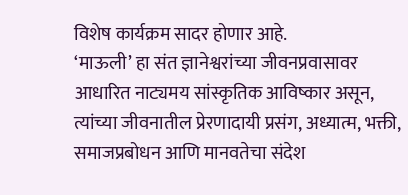विशेष कार्यक्रम सादर होणार आहे.
‘माऊली’ हा संत ज्ञानेश्वरांच्या जीवनप्रवासावर आधारित नाट्यमय सांस्कृतिक आविष्कार असून, त्यांच्या जीवनातील प्रेरणादायी प्रसंग, अध्यात्म, भक्ती, समाजप्रबोधन आणि मानवतेचा संदेश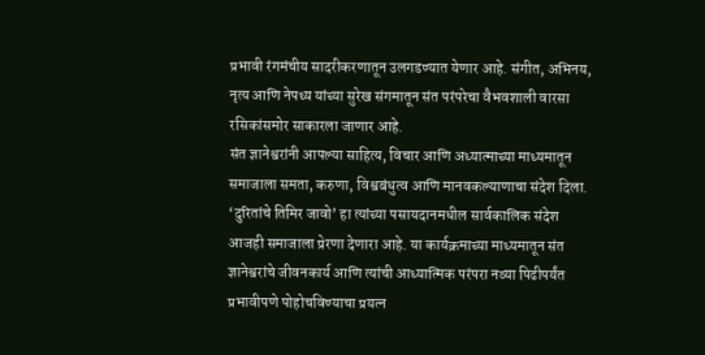प्रभावी रंगमंचीय सादरीकरणातून उलगडण्यात येणार आहे. संगीत, अभिनय, नृत्य आणि नेपथ्य यांच्या सुरेख संगमातून संत परंपरेचा वैभवशाली वारसा रसिकांसमोर साकारला जाणार आहे.
संत ज्ञानेश्वरांनी आपल्या साहित्य, विचार आणि अध्यात्माच्या माध्यमातून समाजाला समता, करुणा, विश्वबंधुत्व आणि मानवकल्याणाचा संदेश दिला. ‘दुरितांचे तिमिर जावो’ हा त्यांच्या पसायदानमधील सार्वकालिक संदेश आजही समाजाला प्रेरणा देणारा आहे. या कार्यक्रमाच्या माध्यमातून संत ज्ञानेश्वरांचे जीवनकार्य आणि त्यांची आध्यात्मिक परंपरा नव्या पिढीपर्यंत प्रभावीपणे पोहोचविण्याचा प्रयत्न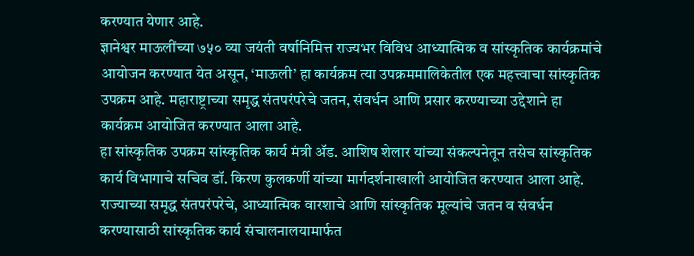करण्यात येणार आहे.
ज्ञानेश्वर माऊलींच्या ७५० व्या जयंती वर्षानिमित्त राज्यभर विविध आध्यात्मिक व सांस्कृतिक कार्यक्रमांचे आयोजन करण्यात येत असून, ‘माऊली’ हा कार्यक्रम त्या उपक्रममालिकेतील एक महत्त्वाचा सांस्कृतिक उपक्रम आहे. महाराष्ट्राच्या समृद्ध संतपरंपरेचे जतन, संवर्धन आणि प्रसार करण्याच्या उद्देशाने हा कार्यक्रम आयोजित करण्यात आला आहे.
हा सांस्कृतिक उपक्रम सांस्कृतिक कार्य मंत्री ॲड. आशिष शेलार यांच्या संकल्पनेतून तसेच सांस्कृतिक कार्य विभागाचे सचिव डॉ. किरण कुलकर्णी यांच्या मार्गदर्शनाखाली आयोजित करण्यात आला आहे. राज्याच्या समृद्ध संतपरंपरेचे, आध्यात्मिक वारशाचे आणि सांस्कृतिक मूल्यांचे जतन व संवर्धन करण्यासाठी सांस्कृतिक कार्य संचालनालयामार्फत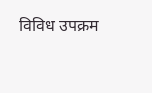विविध उपक्रम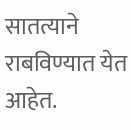सातत्याने राबविण्यात येत आहेत.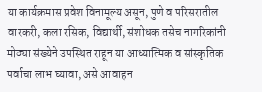या कार्यक्रमास प्रवेश विनामूल्य असून, पुणे व परिसरातील वारकरी, कला रसिक, विद्यार्थी, संशोधक तसेच नागरिकांनी मोठ्या संख्येने उपस्थित राहून या आध्यात्मिक व सांस्कृतिक पर्वाचा लाभ घ्यावा, असे आवाहन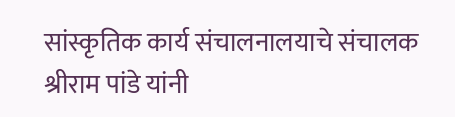सांस्कृतिक कार्य संचालनालयाचे संचालक श्रीराम पांडे यांनी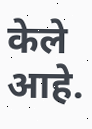केले आहे.